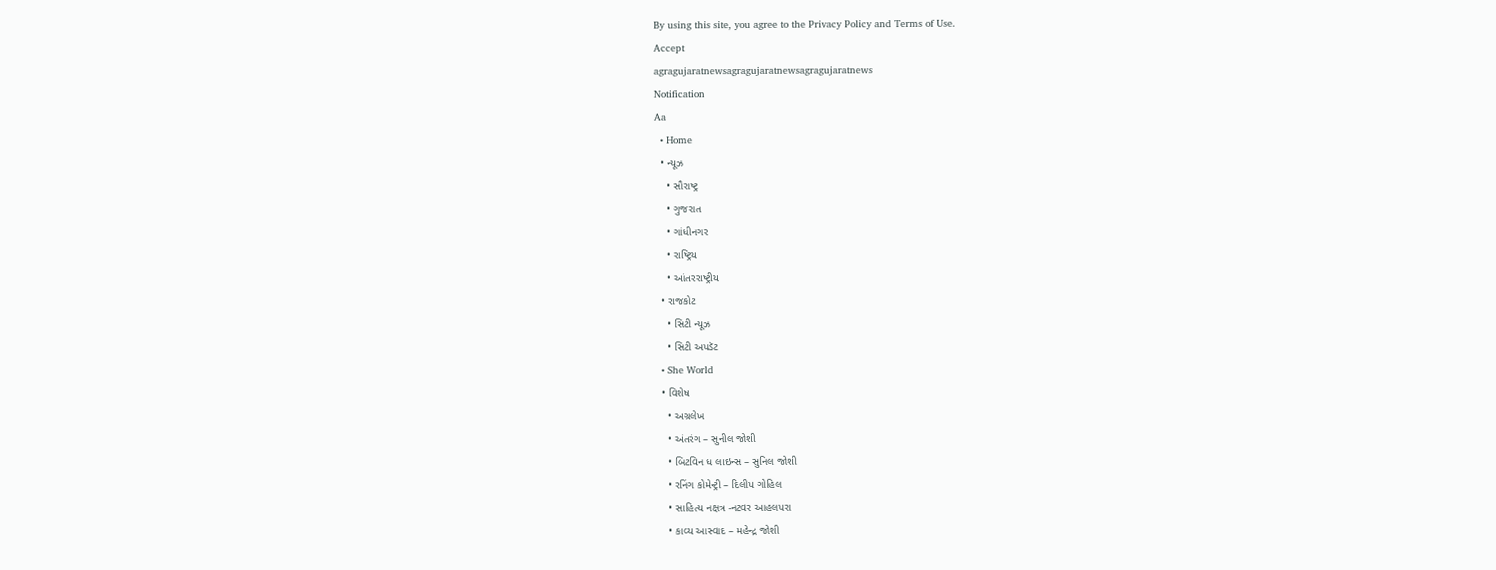By using this site, you agree to the Privacy Policy and Terms of Use.
Accept
agragujaratnewsagragujaratnewsagragujaratnews
Notification
Aa
  • Home
  • ન્યૂઝ
    • સૌરાષ્ટ્ર
    • ગુજરાત
    • ગાંધીનગર
    • રાષ્ટ્રિય
    • આંતરરાષ્ટ્રીય
  • રાજકોટ
    • સિટી ન્યૂઝ
    • સિટી અપડૅટ
  • She World
  • વિશેષ
    • અગ્રલેખ
    • અંતરંગ – સુનીલ જોશી
    • બિટવિન ધ લાઇન્સ – સુનિલ જોશી
    • રનિંગ કોમેન્ટ્રી – દિલીપ ગોહિલ
    • સાહિત્ય નક્ષત્ર -નટવર આહલપરા
    • કાવ્ય આસ્વાદ – મહેન્દ્ર જોશી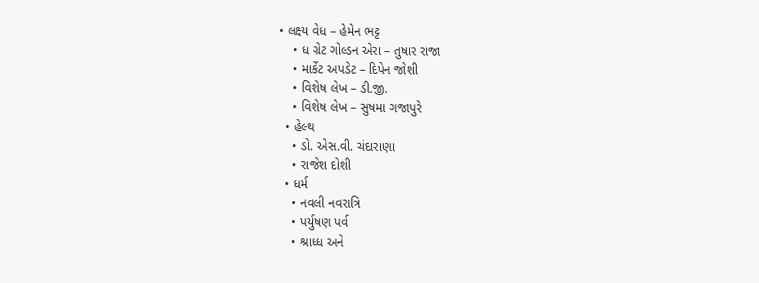• લક્ષ્ય વેધ – હેમેન ભટ્ટ
    • ધ ગ્રેટ ગોલ્ડન એરા – તુષાર રાજા
    • માર્કેટ અપડેટ – દિપેન જોશી
    • વિશેષ લેખ – ડી.જી.
    • વિશેષ લેખ – સુષમા ગજાપુરે
  • હેલ્થ
    • ડો. એસ.વી. ચંદારાણા
    • રાજેશ દોશી
  • ધર્મ
    • નવલી નવરાત્રિ
    • પર્યુષણ પર્વ
    • શ્રાધ્ધ અને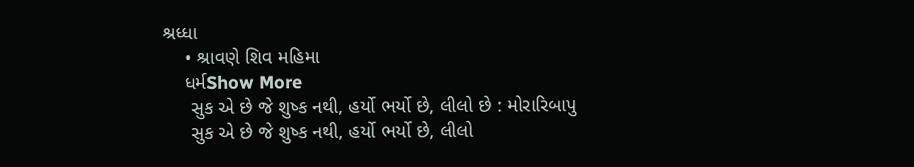શ્રધ્ધા
    • શ્રાવણે શિવ મહિમા
    ધર્મShow More
     સુક એ છે જે શુષ્ક નથી, હર્યો ભર્યો છે, લીલો છે : મોરારિબાપુ
     સુક એ છે જે શુષ્ક નથી, હર્યો ભર્યો છે, લીલો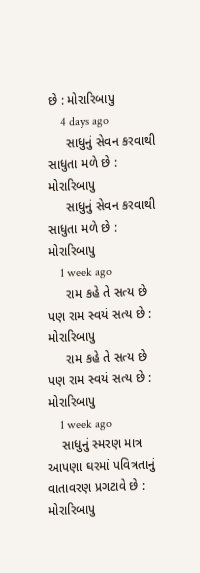છે : મોરારિબાપુ
    4 days ago
     સાધુનું સેવન કરવાથી સાધુતા મળે છે : મોરારિબાપુ
     સાધુનું સેવન કરવાથી સાધુતા મળે છે : મોરારિબાપુ
    1 week ago
     રામ કહે તે સત્ય છે પણ રામ સ્વયં સત્ય છે : મોરારિબાપુ
     રામ કહે તે સત્ય છે પણ રામ સ્વયં સત્ય છે : મોરારિબાપુ
    1 week ago
    સાધુનું સ્મરણ માત્ર આપણા ઘરમાં પવિત્રતાનું વાતાવરણ પ્રગટાવે છે : મોરારિબાપુ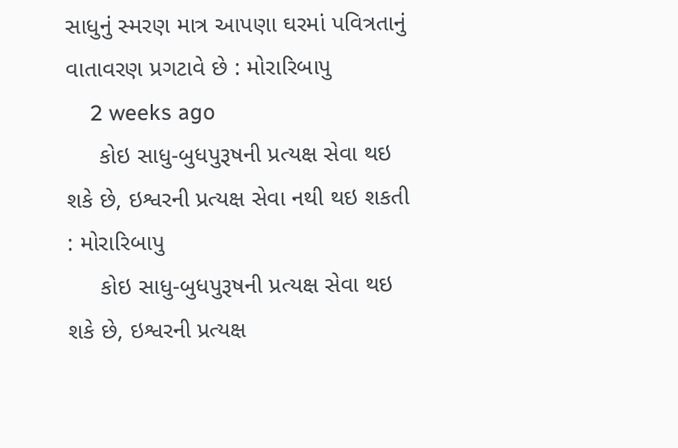સાધુનું સ્મરણ માત્ર આપણા ઘરમાં પવિત્રતાનું વાતાવરણ પ્રગટાવે છે : મોરારિબાપુ
    2 weeks ago
     કોઇ સાધુ-બુધપુરૂષની પ્રત્યક્ષ સેવા થઇ શકે છે, ઇશ્વરની પ્રત્યક્ષ સેવા નથી થઇ શકતી : મોરારિબાપુ
     કોઇ સાધુ-બુધપુરૂષની પ્રત્યક્ષ સેવા થઇ શકે છે, ઇશ્વરની પ્રત્યક્ષ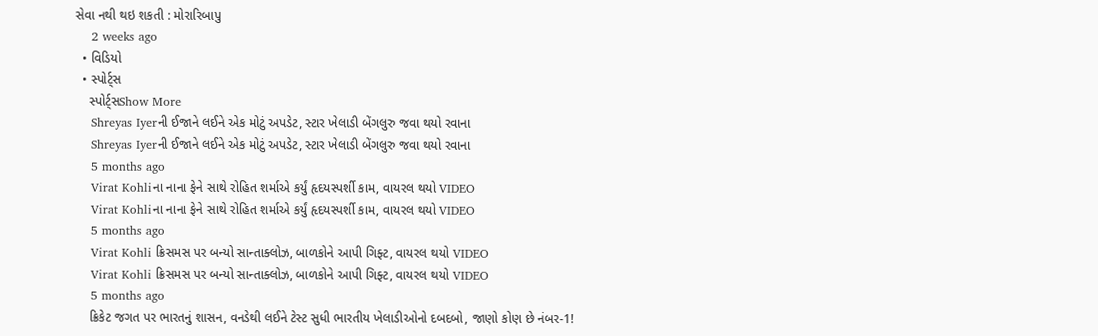સેવા નથી થઇ શકતી : મોરારિબાપુ
    2 weeks ago
  • વિડિયો
  • સ્પોર્ટ્સ
    સ્પોર્ટ્સShow More
    Shreyas Iyerની ઈજાને લઈને એક મોટું અપડેટ, સ્ટાર ખેલાડી બેંગલુરુ જવા થયો રવાના
    Shreyas Iyerની ઈજાને લઈને એક મોટું અપડેટ, સ્ટાર ખેલાડી બેંગલુરુ જવા થયો રવાના
    5 months ago
    Virat Kohliના નાના ફેને સાથે રોહિત શર્માએ કર્યું હૃદયસ્પર્શી કામ, વાયરલ થયો VIDEO
    Virat Kohliના નાના ફેને સાથે રોહિત શર્માએ કર્યું હૃદયસ્પર્શી કામ, વાયરલ થયો VIDEO
    5 months ago
    Virat Kohli ક્રિસમસ પર બન્યો સાન્તાક્લોઝ, બાળકોને આપી ગિફ્ટ, વાયરલ થયો VIDEO
    Virat Kohli ક્રિસમસ પર બન્યો સાન્તાક્લોઝ, બાળકોને આપી ગિફ્ટ, વાયરલ થયો VIDEO
    5 months ago
    ક્રિકેટ જગત પર ભારતનું શાસન, વનડેથી લઈને ટેસ્ટ સુધી ભારતીય ખેલાડીઓનો દબદબો, જાણો કોણ છે નંબર-1!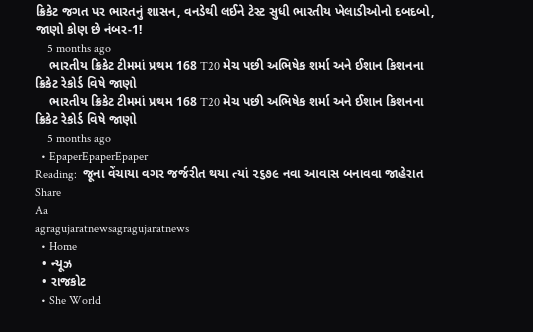ક્રિકેટ જગત પર ભારતનું શાસન, વનડેથી લઈને ટેસ્ટ સુધી ભારતીય ખેલાડીઓનો દબદબો, જાણો કોણ છે નંબર-1!
    5 months ago
    ભારતીય ક્રિકેટ ટીમમાં પ્રથમ 168 T20 મેચ પછી અભિષેક શર્મા અને ઈશાન કિશનના ક્રિકેટ રેકોર્ડ વિષે જાણો
    ભારતીય ક્રિકેટ ટીમમાં પ્રથમ 168 T20 મેચ પછી અભિષેક શર્મા અને ઈશાન કિશનના ક્રિકેટ રેકોર્ડ વિષે જાણો
    5 months ago
  • EpaperEpaperEpaper
Reading:  જૂના વેંચાયા વગર જર્જરીત થયા ત્યાં ૨૬૭૯ નવા આવાસ બનાવવા જાહેરાત
Share
Aa
agragujaratnewsagragujaratnews
  • Home
  • ન્યૂઝ
  • રાજકોટ
  • She World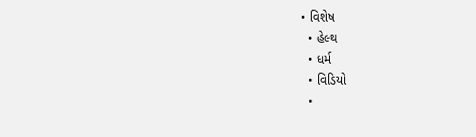• વિશેષ
  • હેલ્થ
  • ધર્મ
  • વિડિયો
  •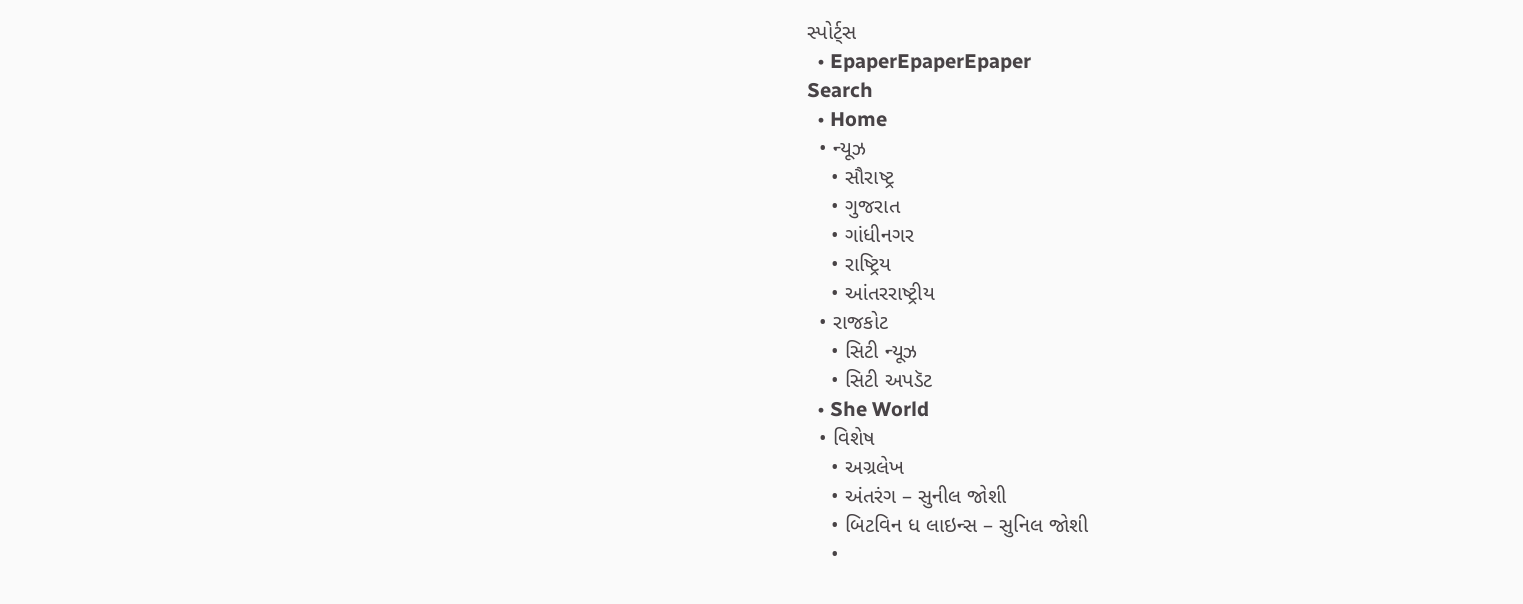સ્પોર્ટ્સ
  • EpaperEpaperEpaper
Search
  • Home
  • ન્યૂઝ
    • સૌરાષ્ટ્ર
    • ગુજરાત
    • ગાંધીનગર
    • રાષ્ટ્રિય
    • આંતરરાષ્ટ્રીય
  • રાજકોટ
    • સિટી ન્યૂઝ
    • સિટી અપડૅટ
  • She World
  • વિશેષ
    • અગ્રલેખ
    • અંતરંગ – સુનીલ જોશી
    • બિટવિન ધ લાઇન્સ – સુનિલ જોશી
    •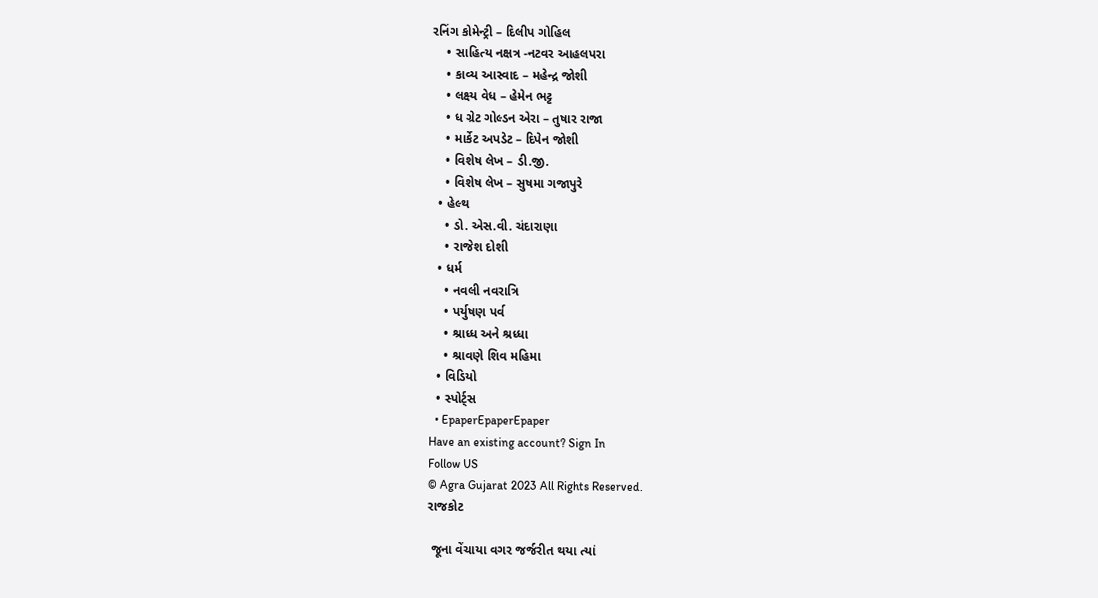રનિંગ કોમેન્ટ્રી – દિલીપ ગોહિલ
    • સાહિત્ય નક્ષત્ર -નટવર આહલપરા
    • કાવ્ય આસ્વાદ – મહેન્દ્ર જોશી
    • લક્ષ્ય વેધ – હેમેન ભટ્ટ
    • ધ ગ્રેટ ગોલ્ડન એરા – તુષાર રાજા
    • માર્કેટ અપડેટ – દિપેન જોશી
    • વિશેષ લેખ – ડી.જી.
    • વિશેષ લેખ – સુષમા ગજાપુરે
  • હેલ્થ
    • ડો. એસ.વી. ચંદારાણા
    • રાજેશ દોશી
  • ધર્મ
    • નવલી નવરાત્રિ
    • પર્યુષણ પર્વ
    • શ્રાધ્ધ અને શ્રધ્ધા
    • શ્રાવણે શિવ મહિમા
  • વિડિયો
  • સ્પોર્ટ્સ
  • EpaperEpaperEpaper
Have an existing account? Sign In
Follow US
© Agra Gujarat 2023 All Rights Reserved.
રાજકોટ

 જૂના વેંચાયા વગર જર્જરીત થયા ત્યાં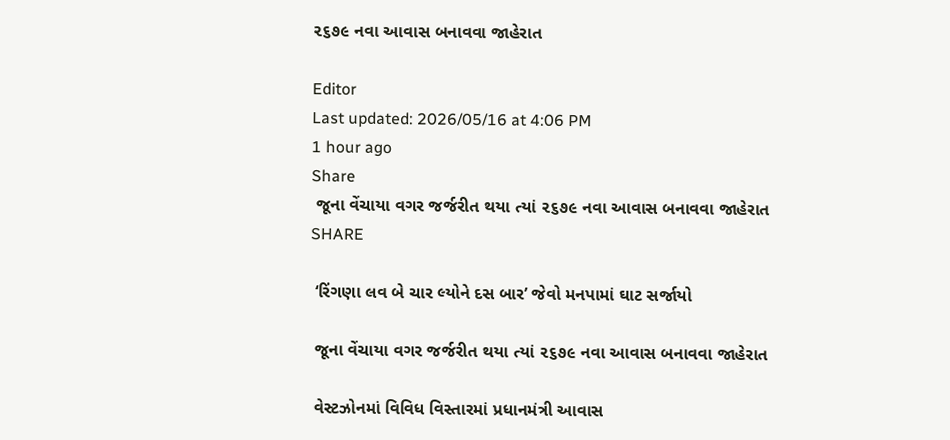૨૬૭૯ નવા આવાસ બનાવવા જાહેરાત

Editor
Last updated: 2026/05/16 at 4:06 PM
1 hour ago
Share
 જૂના વેંચાયા વગર જર્જરીત થયા ત્યાં ૨૬૭૯ નવા આવાસ બનાવવા જાહેરાત
SHARE

 ‘રિંગણા લવ બે ચાર લ્યોને દસ બાર’ જેવો મનપામાં ઘાટ સર્જાયો

 જૂના વેંચાયા વગર જર્જરીત થયા ત્યાં ૨૬૭૯ નવા આવાસ બનાવવા જાહેરાત

 વેસ્ટઝોનમાં વિવિધ વિસ્તારમાં પ્રધાનમંત્રી આવાસ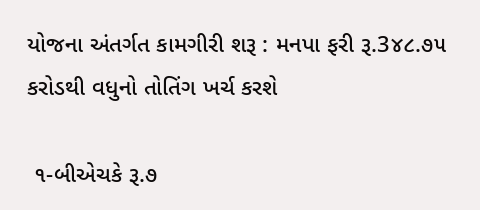યોજના અંતર્ગત કામગીરી શરૂ : મનપા ફરી રૂ.3૪૮.૭૫ કરોડથી વધુનો તોતિંગ ખર્ચ કરશે

 ૧-બીએચકે રૂ.૭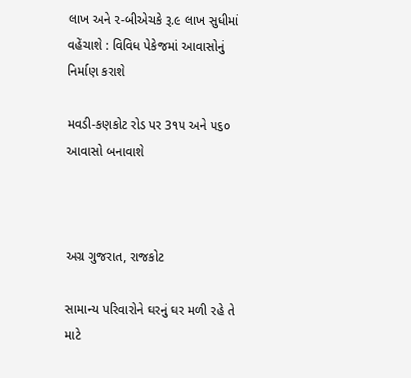લાખ અને ૨-બીએચકે રૂ.૯ લાખ સુધીમાં વહેંચાશે : વિવિધ પેકેજમાં આવાસોનું નિર્માણ કરાશે

મવડી-કણકોટ રોડ પર 3૧૫ અને ૫૬૦ આવાસો બનાવાશે



અગ્ર ગુજરાત, રાજકોટ

સામાન્ય પરિવારોને ઘરનું ઘર મળી રહે તે માટે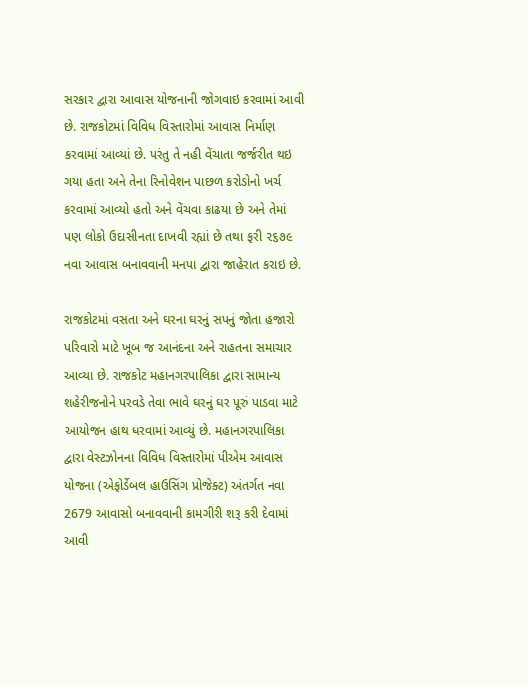સરકાર દ્વારા આવાસ યોજનાની જોગવાઇ કરવામાં આવી છે. રાજકોટમાં વિવિધ વિસ્તારોમાં આવાસ નિર્માણ કરવામાં આવ્યાં છે. પરંતુ તે નહી વેંચાતા જર્જરીત થઇ ગયા હતા અને તેના રિનોવેશન પાછળ કરોડોનો ખર્ચ કરવામાં આવ્યો હતો અને વેંચવા કાઢયા છે અને તેમાં પણ લોકો ઉદાસીનતા દાખવી રહ્યાં છે તથા ફરી ૨૬૭૯ નવા આવાસ બનાવવાની મનપા દ્વારા જાહેરાત કરાઇ છે.

રાજકોટમાં વસતા અને ઘરના ઘરનું સપનું જોતા હજારો પરિવારો માટે ખૂબ જ આનંદના અને રાહતના સમાચાર આવ્યા છે. રાજકોટ મહાનગરપાલિકા દ્વારા સામાન્ય શહેરીજનોને પરવડે તેવા ભાવે ઘરનું ઘર પૂરું પાડવા માટે આયોજન હાથ ધરવામાં આવ્યું છે. મહાનગરપાલિકા દ્વારા વેસ્ટઝોનના વિવિધ વિસ્તારોમાં પીએમ આવાસ યોજના (એફોર્ડેબલ હાઉસિંગ પ્રોજેક્ટ) અંતર્ગત નવા 2679 આવાસો બનાવવાની કામગીરી શરૂ કરી દેવામાં આવી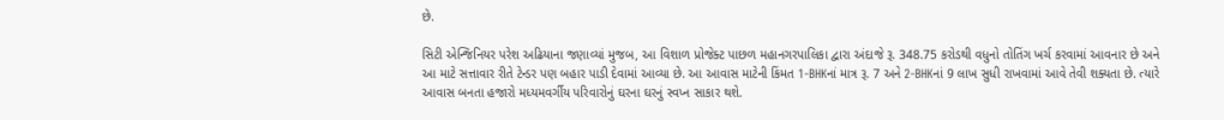છે.

સિટી એન્જિનિયર પરેશ અઢિયાના જણાવ્યાં મુજબ, આ વિશાળ પ્રોજેક્ટ પાછળ મહાનગરપાલિકા દ્વારા અંદાજે રૂ. 348.75 કરોડથી વધુનો તોતિંગ ખર્ચ કરવામાં આવનાર છે અને આ માટે સત્તાવાર રીતે ટેન્ડર પણ બહાર પાડી દેવામાં આવ્યા છે. આ આવાસ માટેની કિંમત 1-BHKનાં માત્ર રૂ. 7 અને 2-BHKનાં 9 લાખ સુધી રાખવામાં આવે તેવી શક્યતા છે. ત્યારે આવાસ બનતા હજારો મધ્યમવર્ગીય પરિવારોનું ઘરના ઘરનું સ્વપ્ન સાકાર થશે.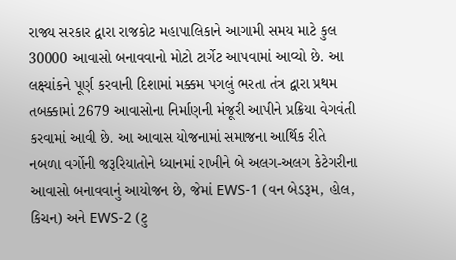રાજ્ય સરકાર દ્વારા રાજકોટ મહાપાલિકાને આગામી સમય માટે કુલ 30000 આવાસો બનાવવાનો મોટો ટાર્ગેટ આપવામાં આવ્યો છે. આ લક્ષ્યાંકને પૂર્ણ કરવાની દિશામાં મક્કમ પગલું ભરતા તંત્ર દ્વારા પ્રથમ તબક્કામાં 2679 આવાસોના નિર્માણની મંજૂરી આપીને પ્રક્રિયા વેગવંતી કરવામાં આવી છે. આ આવાસ યોજનામાં સમાજના આર્થિક રીતે નબળા વર્ગોની જરૂરિયાતોને ધ્યાનમાં રાખીને બે અલગ-અલગ કેટેગરીના આવાસો બનાવવાનું આયોજન છે, જેમાં EWS-1 (વન બેડરૂમ, હોલ, કિચન) અને EWS-2 (ટુ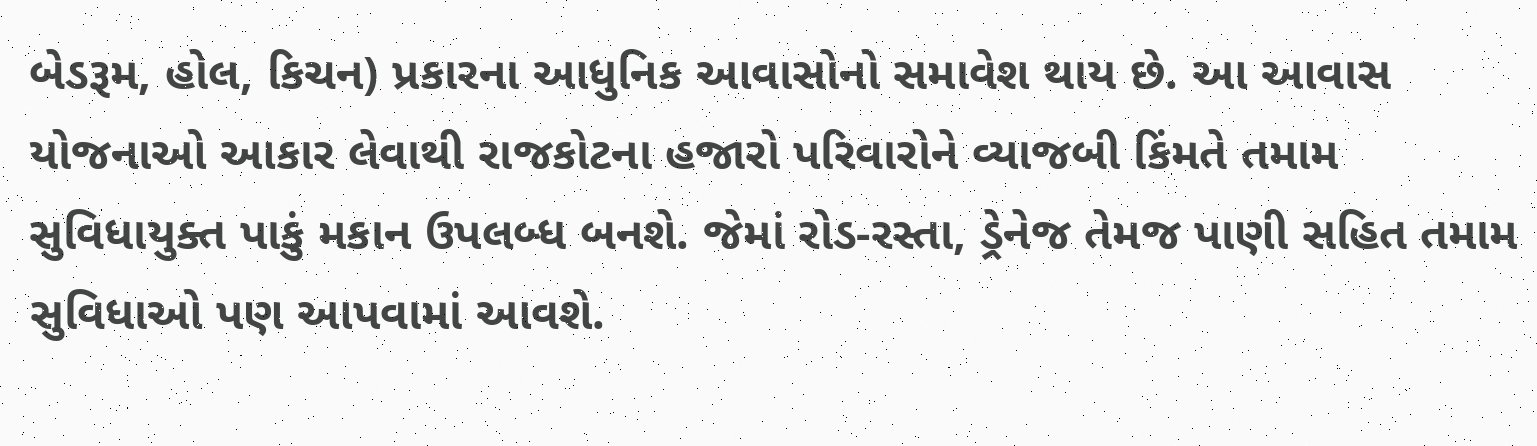બેડરૂમ, હોલ, કિચન) પ્રકારના આધુનિક આવાસોનો સમાવેશ થાય છે. આ આવાસ યોજનાઓ આકાર લેવાથી રાજકોટના હજારો પરિવારોને વ્યાજબી કિંમતે તમામ સુવિધાયુક્ત પાકું મકાન ઉપલબ્ધ બનશે. જેમાં રોડ-રસ્તા, ડ્રેનેજ તેમજ પાણી સહિત તમામ સુવિધાઓ પણ આપવામાં આવશે.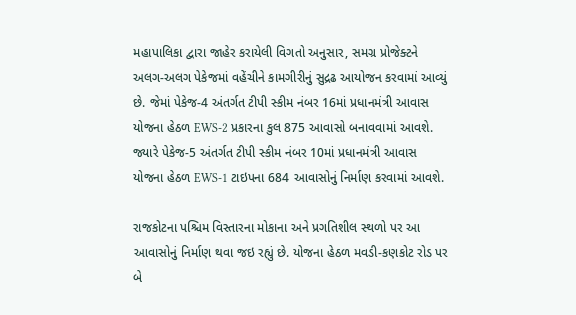મહાપાલિકા દ્વારા જાહેર કરાયેલી વિગતો અનુસાર, સમગ્ર પ્રોજેક્ટને અલગ-અલગ પેકેજમાં વહેંચીને કામગીરીનું સુદ્રઢ આયોજન કરવામાં આવ્યું છે. જેમાં પેકેજ-4 અંતર્ગત ટીપી સ્કીમ નંબર 16માં પ્રધાનમંત્રી આવાસ યોજના હેઠળ EWS-2 પ્રકારના કુલ 875 આવાસો બનાવવામાં આવશે. જ્યારે પેકેજ-5 અંતર્ગત ટીપી સ્કીમ નંબર 10માં પ્રધાનમંત્રી આવાસ યોજના હેઠળ EWS-1 ટાઇપના 684 આવાસોનું નિર્માણ કરવામાં આવશે.

રાજકોટના પશ્ચિમ વિસ્તારના મોકાના અને પ્રગતિશીલ સ્થળો પર આ આવાસોનું નિર્માણ થવા જઇ રહ્યું છે. યોજના હેઠળ મવડી-કણકોટ રોડ પર બે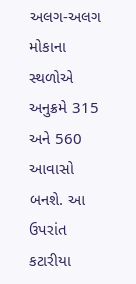અલગ-અલગ મોકાના સ્થળોએ અનુક્રમે 315 અને 560 આવાસો બનશે. આ ઉપરાંત કટારીયા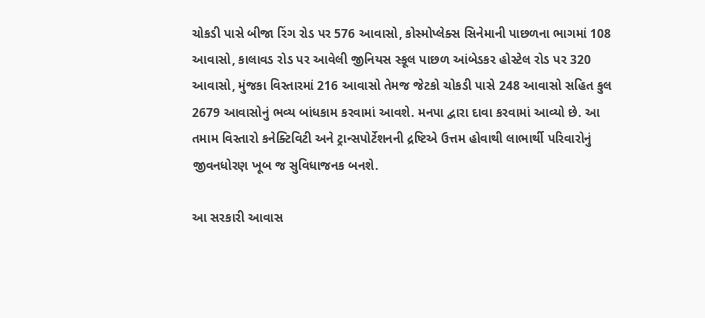ચોકડી પાસે બીજા રિંગ રોડ પર 576 આવાસો, કોસ્મોપ્લેક્સ સિનેમાની પાછળના ભાગમાં 108 આવાસો, કાલાવડ રોડ પર આવેલી જીનિયસ સ્કૂલ પાછળ આંબેડકર હોસ્ટેલ રોડ પર 320 આવાસો, મુંજકા વિસ્તારમાં 216 આવાસો તેમજ જેટકો ચોકડી પાસે 248 આવાસો સહિત કુલ 2679 આવાસોનું ભવ્ય બાંધકામ કરવામાં આવશે. મનપા દ્વારા દાવા કરવામાં આવ્યો છે. આ તમામ વિસ્તારો કનેક્ટિવિટી અને ટ્રાન્સપોર્ટેશનની દ્રષ્ટિએ ઉત્તમ હોવાથી લાભાર્થી પરિવારોનું જીવનધોરણ ખૂબ જ સુવિધાજનક બનશે.

આ સરકારી આવાસ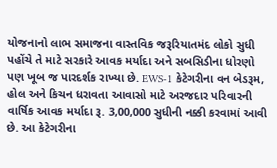યોજનાનો લાભ સમાજના વાસ્તવિક જરૂરિયાતમંદ લોકો સુધી પહોંચે તે માટે સરકારે આવક મર્યાદા અને સબસિડીના ધોરણો પણ ખૂબ જ પારદર્શક રાખ્યા છે. EWS-1 કેટેગરીના વન બેડરૂમ, હોલ અને કિચન ધરાવતા આવાસો માટે અરજદાર પરિવારની વાર્ષિક આવક મર્યાદા રૂ. 3,00,000 સુધીની નક્કી કરવામાં આવી છે. આ કેટેગરીના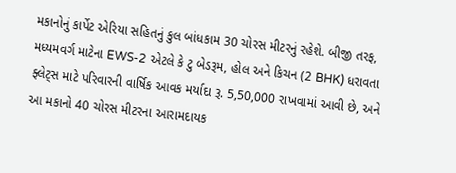મકાનોનું કાર્પેટ એરિયા સહિતનું કુલ બાંધકામ 30 ચોરસ મીટરનું રહેશે. બીજી તરફ, મધ્યમવર્ગ માટેના EWS-2 એટલે કે ટુ બેડરૂમ, હોલ અને કિચન (2 BHK) ધરાવતા ફ્લેટ્સ માટે પરિવારની વાર્ષિક આવક મર્યાદા રૂ. 5,50,000 રાખવામાં આવી છે, અને આ મકાનો 40 ચોરસ મીટરના આરામદાયક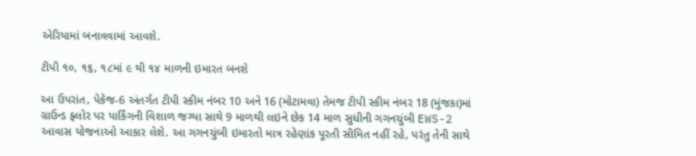એરિયામાં બનાવવામાં આવશે.

ટીપી ૧૦, ૧૬, ૧૮માં ૯ થી ૧૪ માળની ઇમારત બનશે

આ ઉપરાંત, પેકેજ-6 અંતર્ગત ટીપી સ્કીમ નંબર 10 અને 16 (મોટામવા) તેમજ ટીપી સ્કીમ નંબર 18 (મુંજકા)માં ગ્રાઉન્ડ ફ્લોર પર પાર્કિંગની વિશાળ જગ્યા સાથે 9 માળથી લઇને છેક 14 માળ સુધીની ગગનચુંબી EWS-2 આવાસ યોજનાઓ આકાર લેશે. આ ગગનચુંબી ઇમારતો માત્ર રહેણાંક પૂરતી સીમિત નહીં રહે, પરંતુ તેની સાથે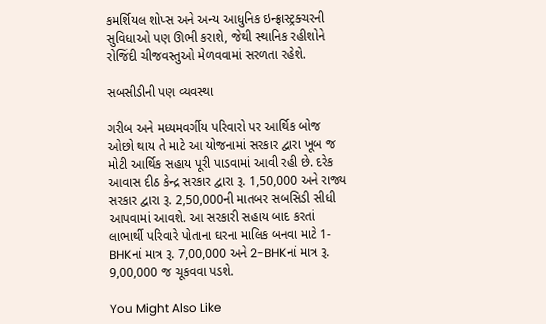કમર્શિયલ શોપ્સ અને અન્ય આધુનિક ઇન્ફ્રાસ્ટ્રક્ચરની સુવિધાઓ પણ ઊભી કરાશે, જેથી સ્થાનિક રહીશોને રોજિંદી ચીજવસ્તુઓ મેળવવામાં સરળતા રહેશે.

સબસીડીની પણ વ્યવસ્થા

ગરીબ અને મધ્યમવર્ગીય પરિવારો પર આર્થિક બોજ ઓછો થાય તે માટે આ યોજનામાં સરકાર દ્વારા ખૂબ જ મોટી આર્થિક સહાય પૂરી પાડવામાં આવી રહી છે. દરેક આવાસ દીઠ કેન્દ્ર સરકાર દ્વારા રૂ. 1,50,000 અને રાજ્ય સરકાર દ્વારા રૂ. 2,50,000ની માતબર સબસિડી સીધી આપવામાં આવશે. આ સરકારી સહાય બાદ કરતાં લાભાર્થી પરિવારે પોતાના ઘરના માલિક બનવા માટે 1-BHKનાં માત્ર રૂ. 7,00,000 અને 2-BHKનાં માત્ર રૂ. 9,00,000 જ ચૂકવવા પડશે.

You Might Also Like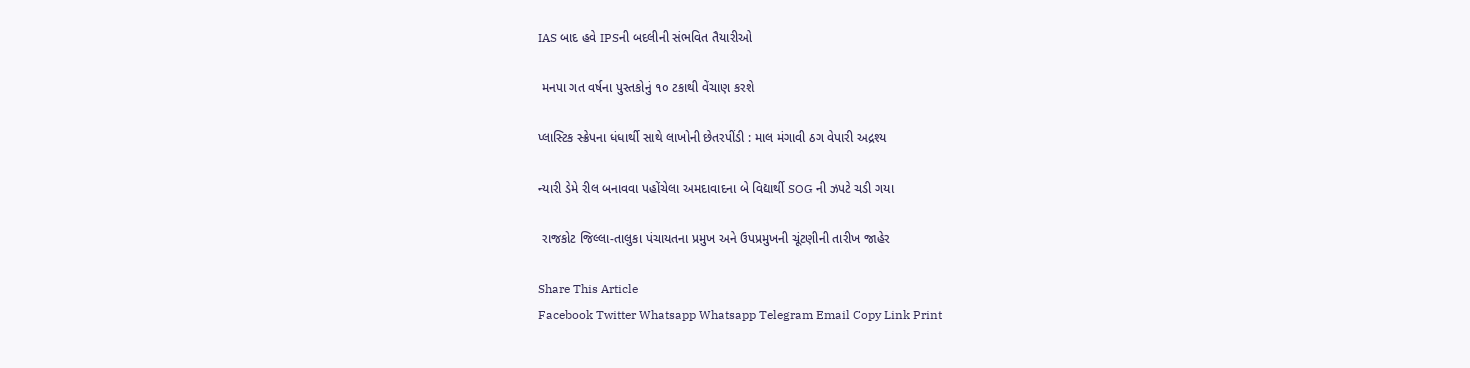IAS બાદ હવે IPSની બદલીની સંભવિત તૈયારીઓ

 મનપા ગત વર્ષના પુસ્તકોનું ૧૦ ટકાથી વેંચાણ કરશે

પ્લાસ્ટિક સ્ક્રેપના ધંધાર્થી સાથે લાખોની છેતરપીંડી : માલ મંગાવી ઠગ વેપારી અદ્રશ્ય

ન્યારી ડેમે રીલ બનાવવા પહોંચેલા અમદાવાદના બે વિદ્યાર્થી SOG ની ઝપટે ચડી ગયા

 રાજકોટ જિલ્લા-તાલુકા પંચાયતના પ્રમુખ અને ઉપપ્રમુખની ચૂંટણીની તારીખ જાહેર

Share This Article
Facebook Twitter Whatsapp Whatsapp Telegram Email Copy Link Print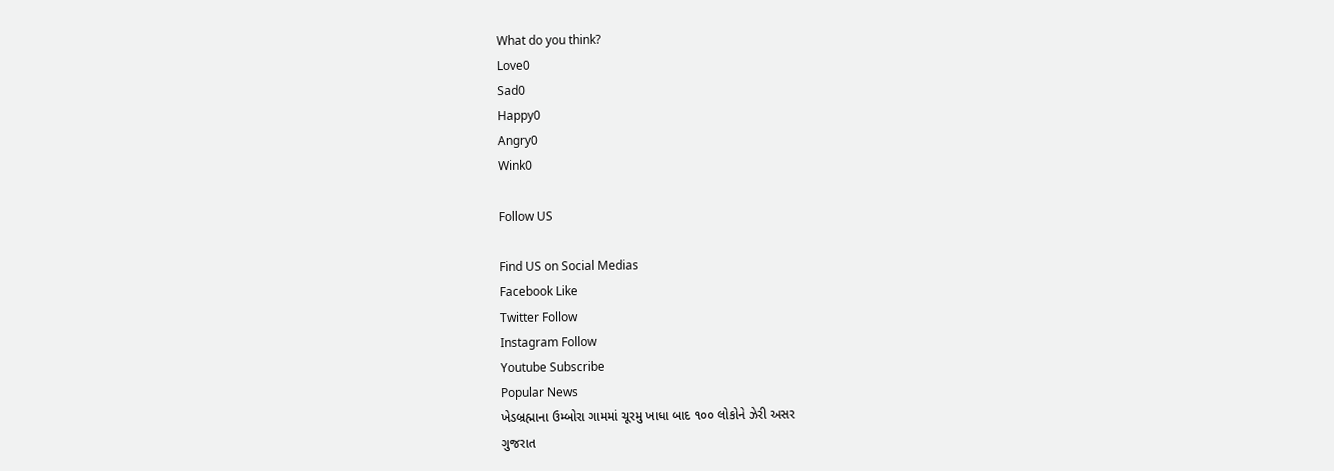What do you think?
Love0
Sad0
Happy0
Angry0
Wink0

Follow US

Find US on Social Medias
Facebook Like
Twitter Follow
Instagram Follow
Youtube Subscribe
Popular News
ખેડબ્રહ્માના ઉમ્બોરા ગામમાં ચૂરમુ ખાધા બાદ ૧૦૦ લોકોને ઝેરી અસર
ગુજરાત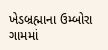ખેડબ્રહ્માના ઉમ્બોરા ગામમાં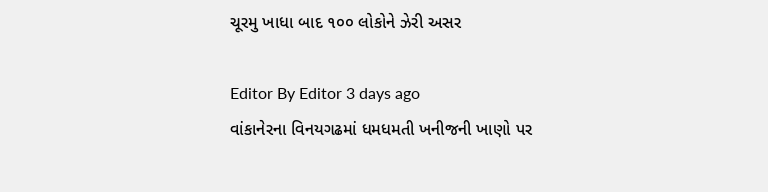ચૂરમુ ખાધા બાદ ૧૦૦ લોકોને ઝેરી અસર

Editor By Editor 3 days ago
વાંકાનેરના વિનયગઢમાં ધમધમતી ખનીજની ખાણો પર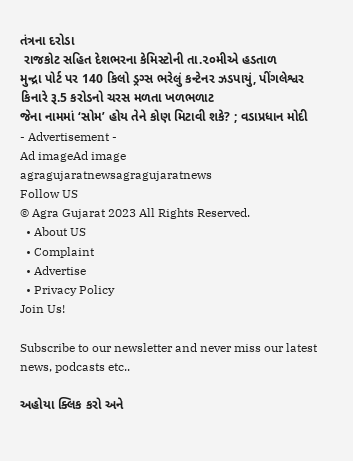તંત્રના દરોડા
 રાજકોટ સહિત દેશભરના કેમિસ્ટોની તા.૨૦મીએ હડતાળ
મુન્દ્રા પોર્ટ પર 140 કિલો ડ્રગ્સ ભરેલું કન્ટેનર ઝડપાયું, પીંગલેશ્વર કિનારે રૂ.5 કરોડનો ચરસ મળતા ખળભળાટ
જેના નામમાં ‘સોમ’ હોય તેને કોણ મિટાવી શકે? ; વડાપ્રધાન મોદી
- Advertisement -
Ad imageAd image
agragujaratnewsagragujaratnews
Follow US
© Agra Gujarat 2023 All Rights Reserved.
  • About US
  • Complaint
  • Advertise
  • Privacy Policy
Join Us!

Subscribe to our newsletter and never miss our latest news, podcasts etc..

અહોયા ક્લિક કરો અને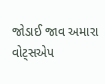જોડાઈ જાવ અમારા વોટ્સએપ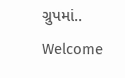ગ્રુપમાં..
Welcome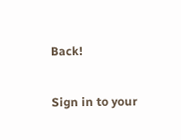Back!

Sign in to your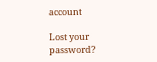account

Lost your password?